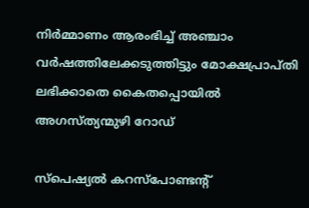നിർമ്മാണം ആരംഭിച്ച് അഞ്ചാം വർഷത്തിലേക്കടുത്തിട്ടും മോക്ഷപ്രാപ്തി ലഭിക്കാതെ കൈതപ്പൊയിൽ അഗസ്ത്യന്മുഴി റോഡ്

സ്പെഷ്യൽ കറസ്പോണ്ടന്റ്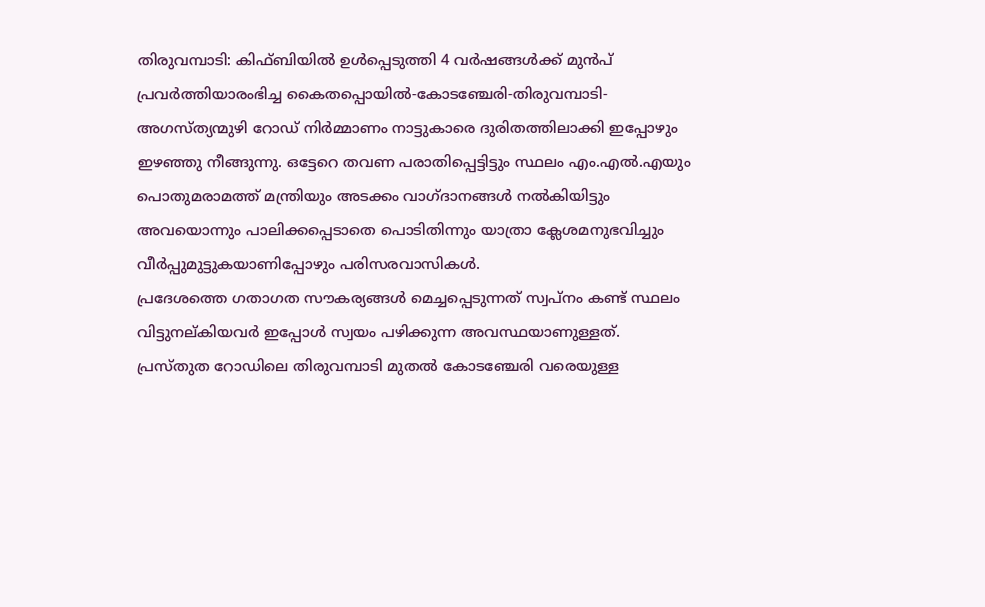തിരുവമ്പാടി: കിഫ്ബിയിൽ ഉൾപ്പെടുത്തി 4 വർഷങ്ങൾക്ക് മുൻപ് പ്രവർത്തിയാരംഭിച്ച കൈതപ്പൊയിൽ-കോടഞ്ചേരി-തിരുവമ്പാടി-അഗസ്ത്യന്മുഴി റോഡ് നിർമ്മാണം നാട്ടുകാരെ ദുരിതത്തിലാക്കി ഇപ്പോഴും ഇഴഞ്ഞു നീങ്ങുന്നു. ഒട്ടേറെ തവണ പരാതിപ്പെട്ടിട്ടും സ്ഥലം എം.എൽ.എയും പൊതുമരാമത്ത് മന്ത്രിയും അടക്കം വാഗ്ദാനങ്ങൾ നൽകിയിട്ടും അവയൊന്നും പാലിക്കപ്പെടാതെ പൊടിതിന്നും യാത്രാ ക്ലേശമനുഭവിച്ചും വീർപ്പുമുട്ടുകയാണിപ്പോഴും പരിസരവാസികൾ.
പ്രദേശത്തെ ഗതാഗത സൗകര്യങ്ങൾ മെച്ചപ്പെടുന്നത് സ്വപ്നം കണ്ട് സ്ഥലം വിട്ടുനല്കിയവർ ഇപ്പോൾ സ്വയം പഴിക്കുന്ന അവസ്ഥയാണുള്ളത്. പ്രസ്തുത റോഡിലെ തിരുവമ്പാടി മുതൽ കോടഞ്ചേരി വരെയുള്ള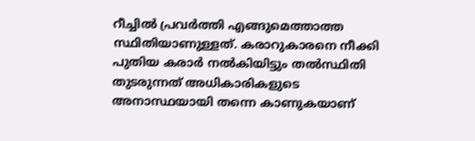റീച്ചിൽ പ്രവർത്തി എങ്ങുമെത്താത്ത സ്ഥിതിയാണുള്ളത്. കരാറുകാരനെ നീക്കി പുതിയ കരാർ നൽകിയിട്ടും തൽസ്ഥിതി തുടരുന്നത് അധികാരികളുടെ അനാസ്ഥയായി തന്നെ കാണുകയാണ്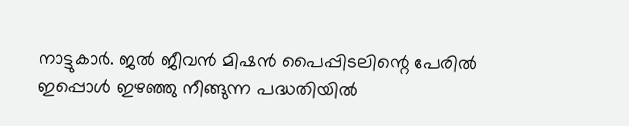നാട്ടുകാർ. ജൽ ജീവൻ മിഷൻ പൈപ്പിടലിന്റെ പേരിൽ ഇപ്പൊൾ ഇഴഞ്ഞു നീങ്ങുന്ന പദ്ധതിയിൽ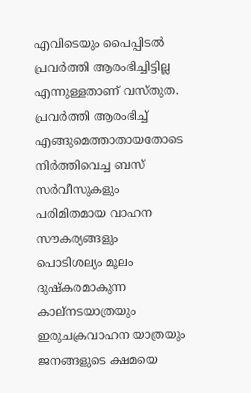എവിടെയും പൈപ്പിടൽ പ്രവർത്തി ആരംഭിച്ചിട്ടില്ല എന്നുള്ളതാണ് വസ്തുത.
പ്രവർത്തി ആരംഭിച്ച് എങ്ങുമെത്താതായതോടെ നിർത്തിവെച്ച ബസ് സർവീസുകളും പരിമിതമായ വാഹന സൗകര്യങ്ങളും പൊടിശല്യം മൂലം ദുഷ്കരമാകുന്ന കാല്നടയാത്രയും ഇരുചക്രവാഹന യാത്രയും ജനങ്ങളുടെ ക്ഷമയെ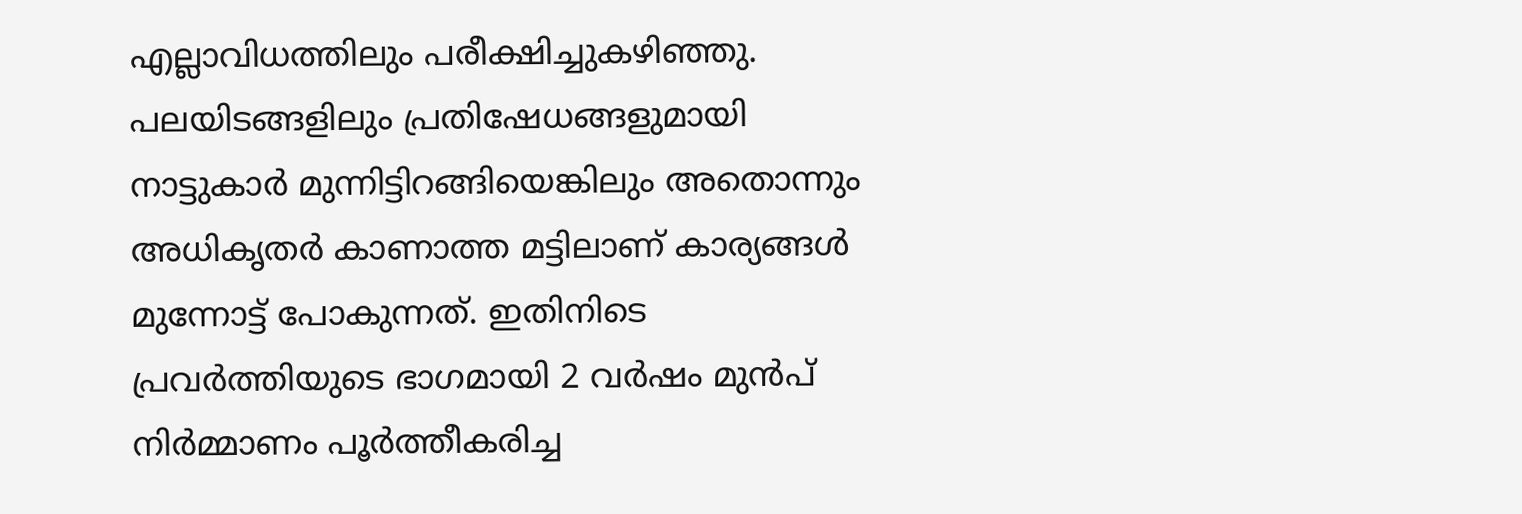എല്ലാവിധത്തിലും പരീക്ഷിച്ചുകഴിഞ്ഞു. പലയിടങ്ങളിലും പ്രതിഷേധങ്ങളുമായി നാട്ടുകാർ മുന്നിട്ടിറങ്ങിയെങ്കിലും അതൊന്നും അധികൃതർ കാണാത്ത മട്ടിലാണ് കാര്യങ്ങൾ മുന്നോട്ട് പോകുന്നത്. ഇതിനിടെ പ്രവർത്തിയുടെ ഭാഗമായി 2 വർഷം മുൻപ് നിർമ്മാണം പൂർത്തീകരിച്ച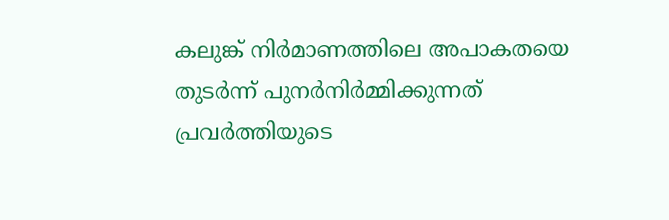കലുങ്ക് നിർമാണത്തിലെ അപാകതയെ തുടർന്ന് പുനർനിർമ്മിക്കുന്നത് പ്രവർത്തിയുടെ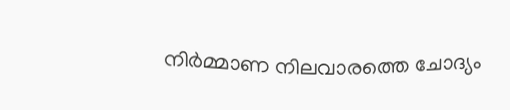നിർമ്മാണ നിലവാരത്തെ ചോദ്യം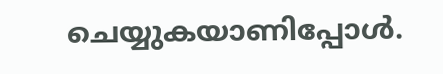ചെയ്യുകയാണിപ്പോൾ.